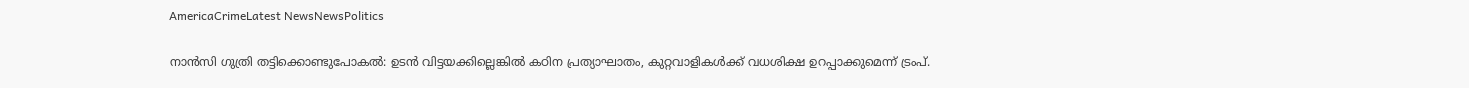AmericaCrimeLatest NewsNewsPolitics

നാൻസി ഗുത്രി തട്ടിക്കൊണ്ടുപോകൽ: ഉടൻ വിട്ടയക്കില്ലെങ്കിൽ കഠിന പ്രത്യാഘാതം, കുറ്റവാളികൾക്ക് വധശിക്ഷ ഉറപ്പാക്കുമെന്ന് ട്രംപ്.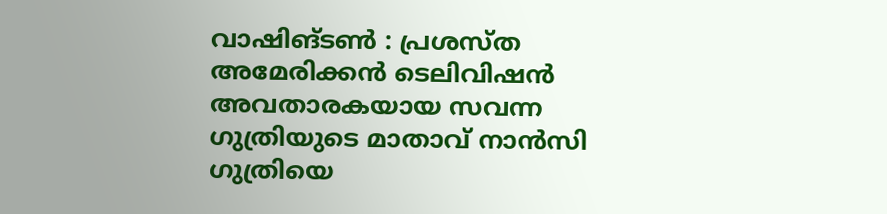വാഷിങ്ടൺ : പ്രശസ്ത അമേരിക്കൻ ടെലിവിഷൻ അവതാരകയായ സവന്ന ഗുത്രിയുടെ മാതാവ് നാൻസി ഗുത്രിയെ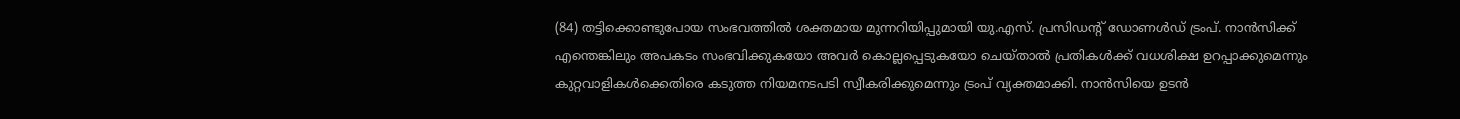(84) തട്ടിക്കൊണ്ടുപോയ സംഭവത്തിൽ ശക്തമായ മുന്നറിയിപ്പുമായി യു.എസ്. പ്രസിഡന്റ് ഡോണൾഡ് ട്രംപ്. നാൻസിക്ക് എന്തെങ്കിലും അപകടം സംഭവിക്കുകയോ അവർ കൊല്ലപ്പെടുകയോ ചെയ്താൽ പ്രതികൾക്ക് വധശിക്ഷ ഉറപ്പാക്കുമെന്നും കുറ്റവാളികൾക്കെതിരെ കടുത്ത നിയമനടപടി സ്വീകരിക്കുമെന്നും ട്രംപ് വ്യക്തമാക്കി. നാൻസിയെ ഉടൻ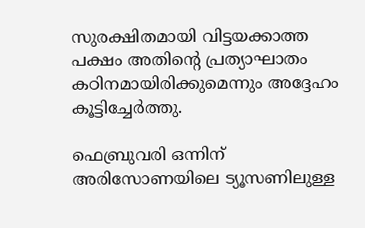സുരക്ഷിതമായി വിട്ടയക്കാത്ത പക്ഷം അതിന്റെ പ്രത്യാഘാതം കഠിനമായിരിക്കുമെന്നും അദ്ദേഹം കൂട്ടിച്ചേർത്തു.

ഫെബ്രുവരി ഒന്നിന് അരിസോണയിലെ ട്യൂസണിലുള്ള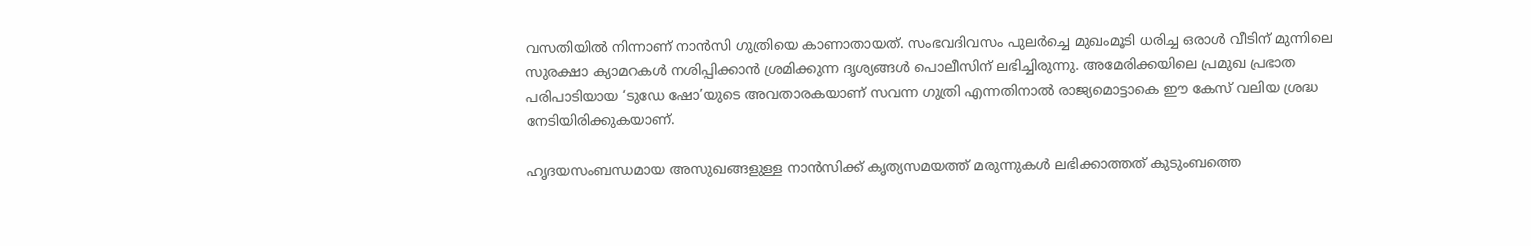വസതിയിൽ നിന്നാണ് നാൻസി ഗുത്രിയെ കാണാതായത്. സംഭവദിവസം പുലർച്ചെ മുഖംമൂടി ധരിച്ച ഒരാൾ വീടിന് മുന്നിലെ സുരക്ഷാ ക്യാമറകൾ നശിപ്പിക്കാൻ ശ്രമിക്കുന്ന ദൃശ്യങ്ങൾ പൊലീസിന് ലഭിച്ചിരുന്നു. അമേരിക്കയിലെ പ്രമുഖ പ്രഭാത പരിപാടിയായ ‘ടുഡേ ഷോ’യുടെ അവതാരകയാണ് സവന്ന ഗുത്രി എന്നതിനാൽ രാജ്യമൊട്ടാകെ ഈ കേസ് വലിയ ശ്രദ്ധ നേടിയിരിക്കുകയാണ്.

ഹൃദയസംബന്ധമായ അസുഖങ്ങളുള്ള നാൻസിക്ക് കൃത്യസമയത്ത് മരുന്നുകൾ ലഭിക്കാത്തത് കുടുംബത്തെ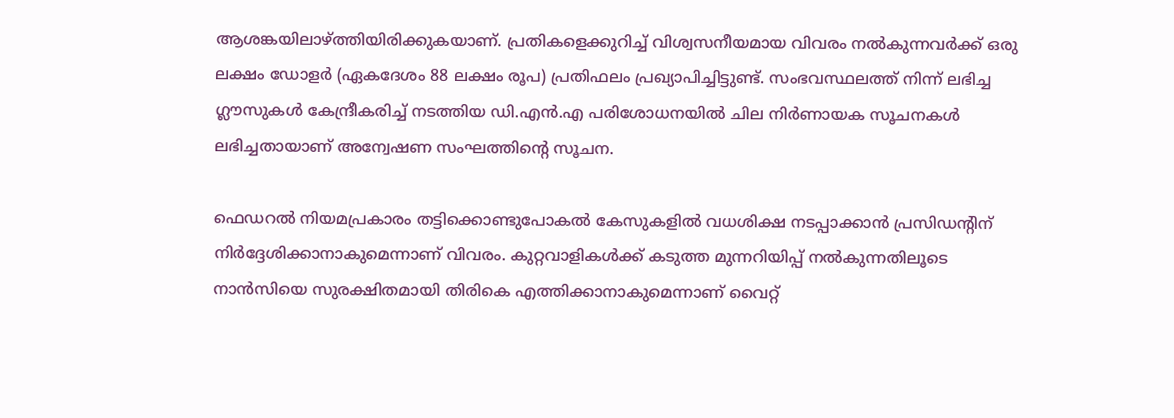ആശങ്കയിലാഴ്ത്തിയിരിക്കുകയാണ്. പ്രതികളെക്കുറിച്ച് വിശ്വസനീയമായ വിവരം നൽകുന്നവർക്ക് ഒരു ലക്ഷം ഡോളർ (ഏകദേശം 88 ലക്ഷം രൂപ) പ്രതിഫലം പ്രഖ്യാപിച്ചിട്ടുണ്ട്. സംഭവസ്ഥലത്ത് നിന്ന് ലഭിച്ച ഗ്ലൗസുകൾ കേന്ദ്രീകരിച്ച് നടത്തിയ ഡി.എൻ.എ പരിശോധനയിൽ ചില നിർണായക സൂചനകൾ ലഭിച്ചതായാണ് അന്വേഷണ സംഘത്തിന്റെ സൂചന.

ഫെഡറൽ നിയമപ്രകാരം തട്ടിക്കൊണ്ടുപോകൽ കേസുകളിൽ വധശിക്ഷ നടപ്പാക്കാൻ പ്രസിഡന്റിന് നിർദ്ദേശിക്കാനാകുമെന്നാണ് വിവരം. കുറ്റവാളികൾക്ക് കടുത്ത മുന്നറിയിപ്പ് നൽകുന്നതിലൂടെ നാൻസിയെ സുരക്ഷിതമായി തിരികെ എത്തിക്കാനാകുമെന്നാണ് വൈറ്റ്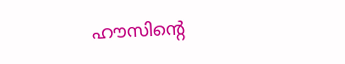ഹൗസിന്റെ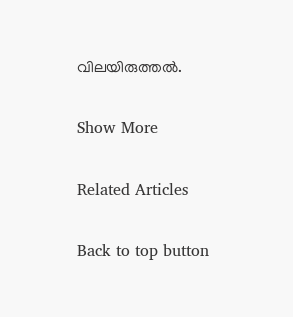വിലയിരുത്തൽ.

Show More

Related Articles

Back to top button